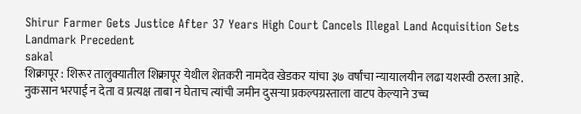Shirur Farmer Gets Justice After 37 Years High Court Cancels Illegal Land Acquisition Sets Landmark Precedent
sakal
शिक्रापूर : शिरूर तालुक्यातील शिक्रापूर येथील शेतकरी नामदेव खेडकर यांचा ३७ वर्षांचा न्यायालयीन लढा यशस्वी ठरला आहे. नुकसान भरपाई न देता व प्रत्यक्ष ताबा न घेताच त्यांची जमीन दुसऱ्या प्रकल्पग्रस्ताला वाटप केल्याने उच्च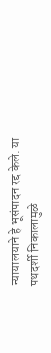न्यायालयाने हे भूसंपादन रद्द केले. या पथदर्शी निकालामुळे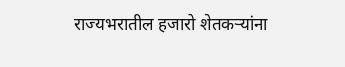राज्यभरातील हजारो शेतकऱ्यांना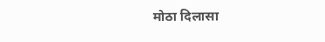मोठा दिलासा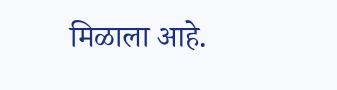मिळाला आहे.